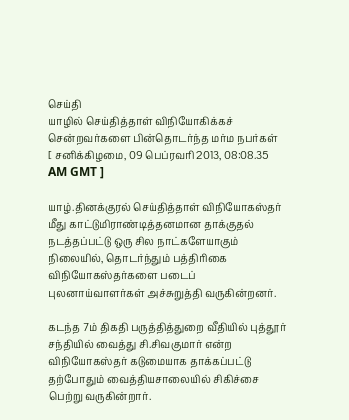செய்தி
யாழில் செய்தித்தாள் விநியோகிக்கச் சென்றவர்களை பின்தொடர்ந்த மர்ம நபர்கள்
[ சனிக்கிழமை, 09 பெப்ரவரி 2013, 08:08.35 AM GMT ]

யாழ்.தினக்குரல் செய்தித்தாள் விநியோகஸ்தர் மீது காட்டுமிராண்டித்தனமான தாக்குதல் நடத்தப்பட்டு ஒரு சில நாட்களேயாகும் நிலையில், தொடர்ந்தும் பத்திரிகை விநியோகஸ்தர்களை படைப் புலனாய்வாளர்கள் அச்சுறுத்தி வருகின்றனர்.

கடந்த 7ம் திகதி பருத்தித்துறை வீதியில் புத்தூர் சந்தியில் வைத்து சி.சிவகுமார் என்ற விநியோகஸ்தர் கடுமையாக தாக்கப்பட்டு தற்போதும் வைத்தியசாலையில் சிகிச்சை பெற்று வருகின்றார்.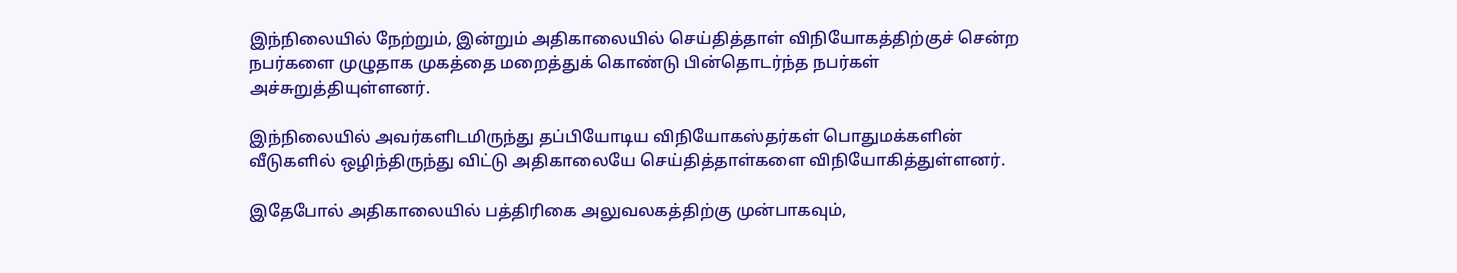இந்நிலையில் நேற்றும், இன்றும் அதிகாலையில் செய்தித்தாள் விநியோகத்திற்குச் சென்ற நபர்களை முழுதாக முகத்தை மறைத்துக் கொண்டு பின்தொடர்ந்த நபர்கள் அச்சுறுத்தியுள்ளனர்.

இந்நிலையில் அவர்களிடமிருந்து தப்பியோடிய விநியோகஸ்தர்கள் பொதுமக்களின் வீடுகளில் ஒழிந்திருந்து விட்டு அதிகாலையே செய்தித்தாள்களை விநியோகித்துள்ளனர்.

இதேபோல் அதிகாலையில் பத்திரிகை அலுவலகத்திற்கு முன்பாகவும்,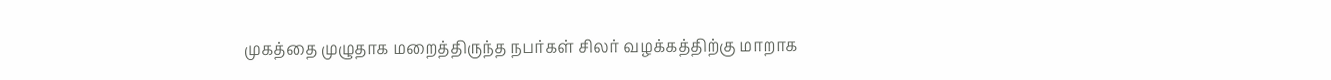முகத்தை முழுதாக மறைத்திருந்த நபர்கள் சிலர் வழக்கத்திற்கு மாறாக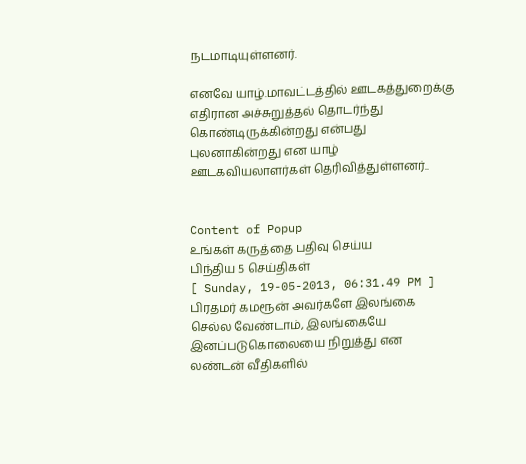நடமாடியுள்ளனர்.

எனவே யாழ்.மாவட்டத்தில் ஊடகத்துறைக்கு எதிரான அச்சுறுத்தல் தொடர்ந்து கொண்டிருக்கின்றது என்பது புலனாகின்றது என யாழ் ஊடகவியலாளர்கள் தெரிவித்துள்ளனர்..


Content of Popup
உங்கள் கருத்தை பதிவு செய்ய
பிந்திய 5 செய்திகள்
[ Sunday, 19-05-2013, 06:31.49 PM ]
பிரதமர் கமரூன் அவர்களே இலங்கை செல்ல வேண்டாம், இலங்கையே இனப்படுகொலையை நிறுத்து என லண்டன் வீதிகளில்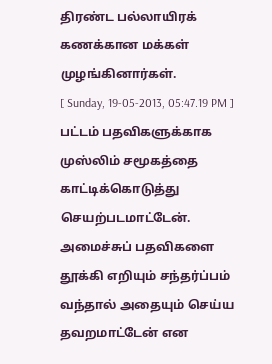திரண்ட பல்லாயிரக் கணக்கான மக்கள் முழங்கினார்கள்.
[ Sunday, 19-05-2013, 05:47.19 PM ]
பட்டம் பதவிகளுக்காக முஸ்லிம் சமூகத்தை காட்டிக்கொடுத்து செயற்படமாட்டேன். அமைச்சுப் பதவிகளை தூக்கி எறியும் சந்தர்ப்பம் வந்தால் அதையும் செய்ய தவறமாட்டேன் என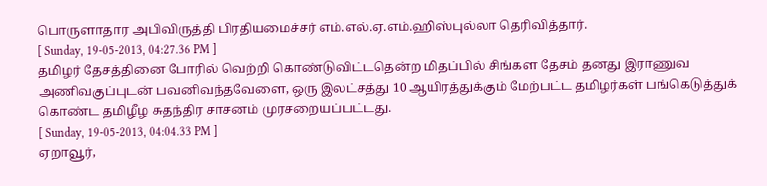பொருளாதார அபிவிருத்தி பிரதியமைச்சர் எம்.எல்.ஏ.எம்.ஹிஸ்புல்லா தெரிவித்தார்.
[ Sunday, 19-05-2013, 04:27.36 PM ]
தமிழர் தேசத்தினை போரில் வெற்றி கொண்டுவிட்டதென்ற மிதப்பில் சிங்கள தேசம் தனது இராணுவ அணிவகுப்புடன் பவனிவந்தவேளை, ஒரு இலட்சத்து 10 ஆயிரத்துக்கும் மேற்பட்ட தமிழர்கள் பங்கெடுத்துக் கொண்ட தமிழீழ சுதந்திர சாசனம் முரசறையப்பட்டது.
[ Sunday, 19-05-2013, 04:04.33 PM ]
ஏறாவூர்,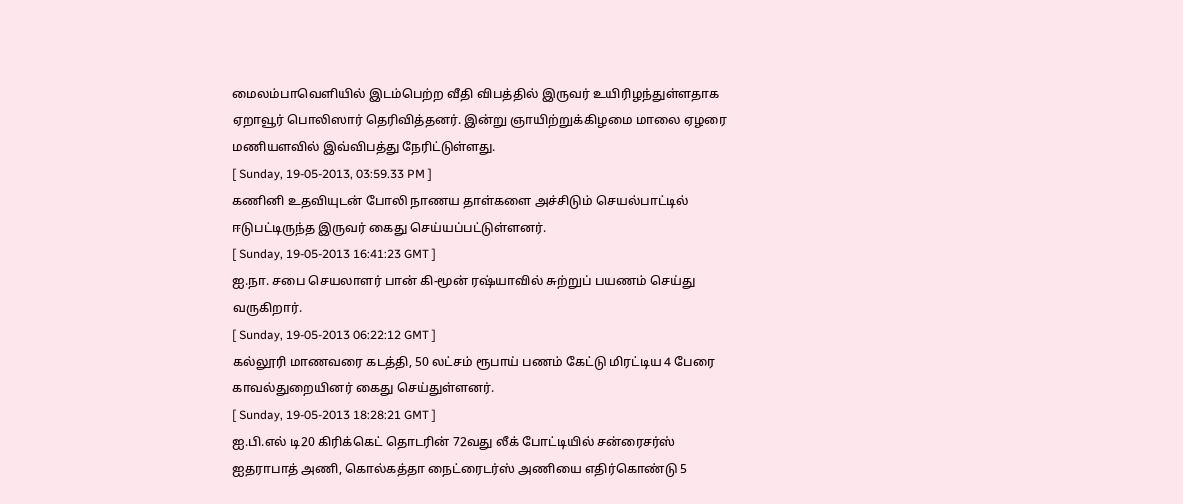மைலம்பாவெளியில் இடம்பெற்ற வீதி விபத்தில் இருவர் உயிரிழந்துள்ளதாக ஏறாவூர் பொலிஸார் தெரிவித்தனர். இன்று ஞாயிற்றுக்கிழமை மாலை ஏழரை மணியளவில் இவ்விபத்து நேரிட்டுள்ளது.
[ Sunday, 19-05-2013, 03:59.33 PM ]
கணினி உதவியுடன் போலி நாணய தாள்களை அச்சிடும் செயல்பாட்டில் ஈடுபட்டிருந்த இருவர் கைது செய்யப்பட்டுள்ளனர்.
[ Sunday, 19-05-2013 16:41:23 GMT ]
ஐ.நா. சபை செயலாளர் பான் கி-மூன் ரஷ்யாவில் சுற்றுப் பயணம் செய்து வருகிறார்.
[ Sunday, 19-05-2013 06:22:12 GMT ]
கல்லூரி மாணவரை கடத்தி, 50 லட்சம் ரூபாய் பணம் கேட்டு மிரட்டிய 4 பேரை காவல்துறையினர் கைது செய்துள்ளனர்.
[ Sunday, 19-05-2013 18:28:21 GMT ]
ஐ.பி.எல் டி20 கிரிக்கெட் தொடரின் 72வது லீக் போட்டியில் சன்ரைசர்ஸ் ஐதராபாத் அணி, கொல்கத்தா நைட்ரைடர்ஸ் அணியை எதிர்கொண்டு 5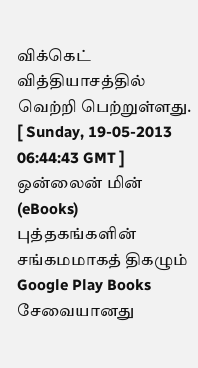விக்கெட் வித்தியாசத்தில் வெற்றி பெற்றுள்ளது.
[ Sunday, 19-05-2013 06:44:43 GMT ]
ஒன்லைன் மின் (eBooks) புத்தகங்களின் சங்கமமாகத் திகழும் Google Play Books சேவையானது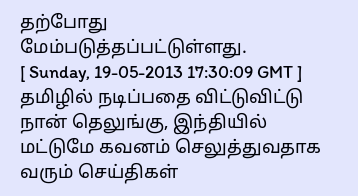தற்போது மேம்படுத்தப்பட்டுள்ளது.
[ Sunday, 19-05-2013 17:30:09 GMT ]
தமிழில் நடிப்பதை விட்டுவிட்டு நான் தெலுங்கு, இந்தியில் மட்டுமே கவனம் செலுத்துவதாக வரும் செய்திகள்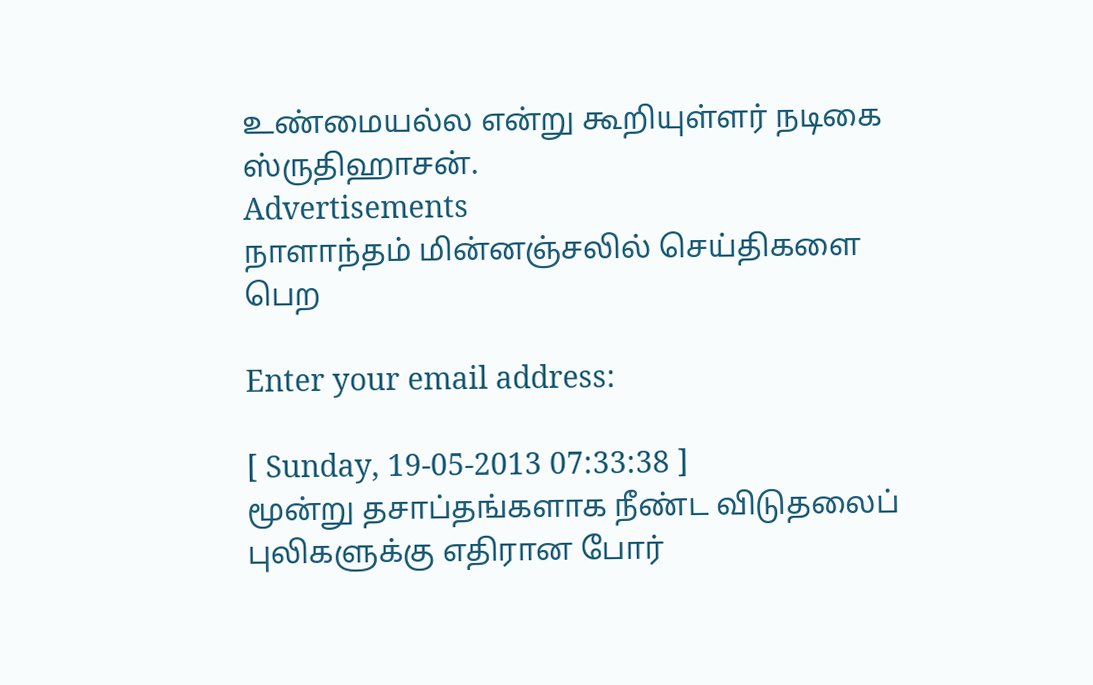உண்மையல்ல என்று கூறியுள்ளர் நடிகை ஸ்ருதிஹாசன்.
Advertisements
நாளாந்தம் மின்னஞ்சலில் செய்திகளை பெற

Enter your email address:

[ Sunday, 19-05-2013 07:33:38 ]
மூன்று தசாப்தங்களாக நீண்ட விடுதலைப் புலிகளுக்கு எதிரான போர்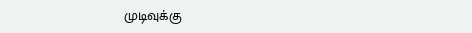முடிவுக்கு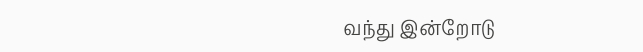வந்து இன்றோடு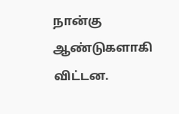நான்கு ஆண்டுகளாகி விட்டன.